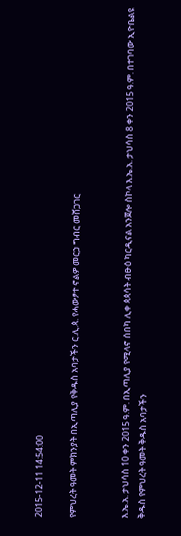2015-12-11 14:54:00

የምህረት ዓመት ምክንያት በኢጣሊያ የቅዱስ አባታችን ር.ሊ.ጳ. የሓውፆተ ኖልዎ መርኃ ግብር መሸጋገር


እ.ኤ.አ. ታህሳስ 10 ቀን 2015 ዓ.ም. በኢጣሊያ የሚላኖ ሰበካ ሊቀ ጳጳሳት ብፁዕ ካርዲናል አንጀሎ ስኮላ እ.ኤ.አ. ታህሳስ 8 ቀን 2015 ዓ.ም. በተገባው ኢዮቤልዩ ቅዱስ የምህረት ዓመት ቅዱስ አባታችን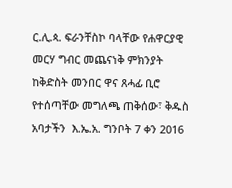ር.ሊ.ጳ. ፍራንቸስኮ ባላቸው የሐዋርያዊ መርሃ ግብር መጨናነቅ ምክንያት ከቅድስት መንበር ዋና ጸሓፊ ቢሮ የተሰጣቸው መግለጫ ጠቅሰው፣ ቅዱስ አባታችን  እ.ኤ.አ. ግንቦት 7 ቀን 2016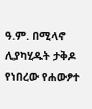ዓ.ም. በሚላኖ ሊያካሂዱት ታቅዶ የነበረው የሐውፆተ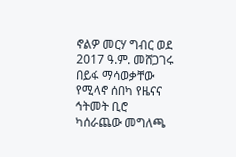ኖልዎ መርሃ ግብር ወደ 2017 ዓ.ም. መሸጋገሩ በይፋ ማሳወቃቸው የሚላኖ ሰበካ የዜናና ኅትመት ቢሮ ካሰራጨው መግለጫ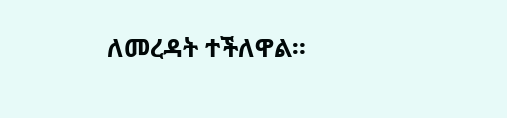ለመረዳት ተችለዋል።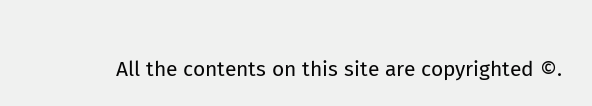All the contents on this site are copyrighted ©.